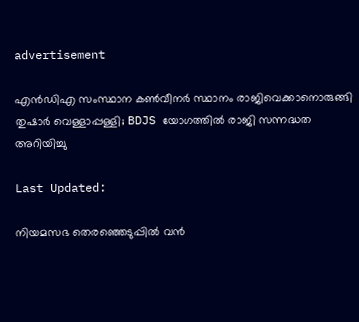advertisement

എന്‍ഡിഎ സംസ്ഥാന കണ്‍വീനര്‍ സ്ഥാനം രാജിവെക്കാനൊരുങ്ങി തുഷാര്‍ വെള്ളാപ്പള്ളി; BDJS യോഗത്തില്‍ രാജി സന്നദ്ധത അറിയിച്ചു

Last Updated:

നിയമസഭ തെരഞ്ഞെടുപ്പില്‍ വന്‍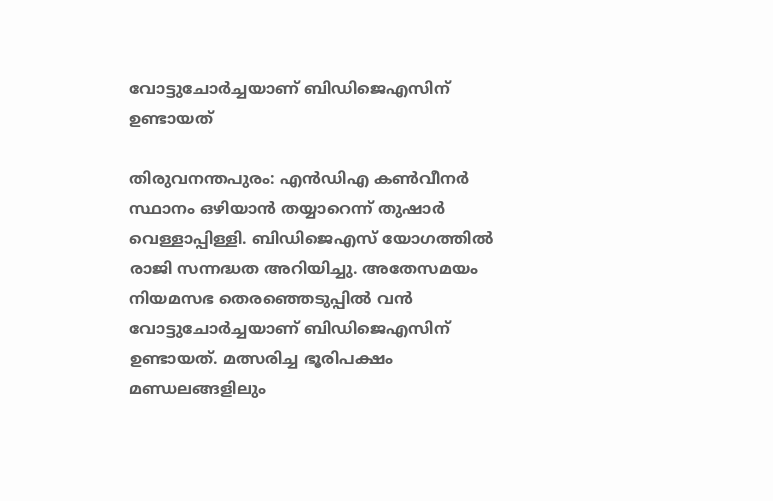വോട്ടുചോര്‍ച്ചയാണ് ബിഡിജെഎസിന് ഉണ്ടായത്

തിരുവനന്തപുരം: എന്‍ഡിഎ കണ്‍വീനര്‍ സ്ഥാനം ഒഴിയാന്‍ തയ്യാറെന്ന് തുഷാര്‍ വെള്ളാപ്പിള്ളി. ബിഡിജെഎസ് യോഗത്തില്‍ രാജി സന്നദ്ധത അറിയിച്ചു. അതേസമയം നിയമസഭ തെരഞ്ഞെടുപ്പില്‍ വന്‍ വോട്ടുചോര്‍ച്ചയാണ് ബിഡിജെഎസിന് ഉണ്ടായത്. മത്സരിച്ച ഭൂരിപക്ഷം മണ്ഡലങ്ങളിലും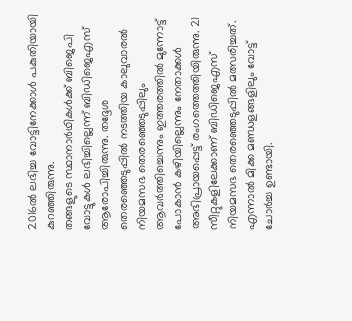2016ല്‍ ലഭിച്ച വോട്ടിനേക്കാള്‍ പകുതിയായി കുറഞ്ഞിരുന്നു.
തങ്ങളുടെ സ്ഥാനാര്‍ഥികള്‍ക്ക് ബിജെപി വോട്ടുകള്‍ ലഭിച്ചില്ലെന്ന് ബിഡിജെഎസ് ആരോപിച്ചിരുന്നു. തദ്ദേശ തെരഞ്ഞെടുപ്പില്‍ നടത്തിയ കാലുവാരല്‍ നിയമസഭ തെരഞ്ഞെടുപ്പിലും ആവര്‍ത്തിച്ചെന്നും ഇത്തരത്തില്‍ മുന്നോട്ട് പോകാന്‍ കഴിയില്ലെന്നും നേതാക്കള്‍ അഭിപ്രായപ്പെട്ട് രംഗത്തെത്തിയിരുന്നു. 21 സീറ്റുകളിലേക്കാണ് ബിഡിജെഎസ് നിയമസഭ തെരഞ്ഞെടുപ്പില്‍ മത്സരിച്ചത്. എന്നാല്‍ മിക്ക മണ്ഡളങ്ങളിലും വോട്ട് ചോര്‍ച്ച ഉണ്ടായി.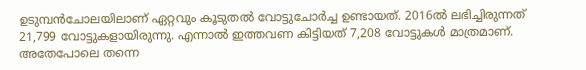ഉടുമ്പന്‍ചോലയിലാണ് ഏറ്റവും കൂടുതല്‍ വോട്ടുചോര്‍ച്ച ഉണ്ടായത്. 2016ല്‍ ലഭിച്ചിരുന്നത് 21,799 വോട്ടുകളായിരുന്നു. എന്നാല്‍ ഇത്തവണ കിട്ടിയത് 7,208 വോട്ടുകള്‍ മാത്രമാണ്. അതേപോലെ തന്നെ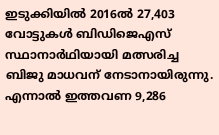ഇടുക്കിയില്‍ 2016ല്‍ 27,403 വോട്ടുകള്‍ ബിഡിജെഎസ് സ്ഥാനാര്‍ഥിയായി മത്സരിച്ച ബിജു മാധവന് നേടാനായിരുന്നു. എന്നാല്‍ ഇത്തവണ 9,286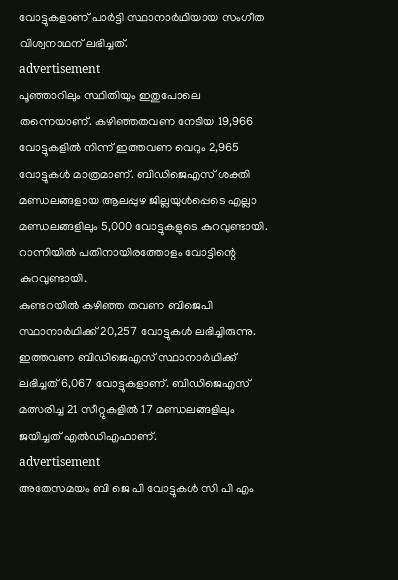വോട്ടുകളാണ് പാര്‍ട്ടി സ്ഥാനാര്‍ഥിയായ സംഗീത വിശ്വനാഥന് ലഭിച്ചത്.
advertisement
പൂഞ്ഞാറിലും സ്ഥിതിയും ഇതുപോലെ തന്നെയാണ്. കഴിഞ്ഞതവണ നേടിയ 19,966 വോട്ടുകളില്‍ നിന്ന് ഇത്തവണ വെറും 2,965 വോട്ടുകള്‍ മാത്രമാണ്. ബിഡിജെഎസ് ശക്തി മണ്ഡലങ്ങളായ ആലപ്പുഴ ജില്ലയുള്‍പ്പെടെ എല്ലാ മണ്ഡലങ്ങളിലും 5,000 വോട്ടുകളുടെ കുറവുണ്ടായി. റാന്നിയില്‍ പതിനായിരത്തോളം വോട്ടിന്റെ കുറവുണ്ടായി.
കുണ്ടറയില്‍ കഴിഞ്ഞ തവണ ബിജെപി സ്ഥാനാര്‍ഥിക്ക് 20,257 വോട്ടുകള്‍ ലഭിച്ചിരുന്നു. ഇത്തവണ ബിഡിജെഎസ് സ്ഥാനാര്‍ഥിക്ക് ലഭിച്ചത് 6,067 വോട്ടുകളാണ്. ബിഡിജെഎസ് മത്സരിച്ച 21 സീറ്റുകളില്‍ 17 മണ്ഡലങ്ങളിലും ജയിച്ചത് എല്‍ഡിഎഫാണ്.
advertisement
അതേസമയം ബി ജെ പി വോട്ടുകള്‍ സി പി എം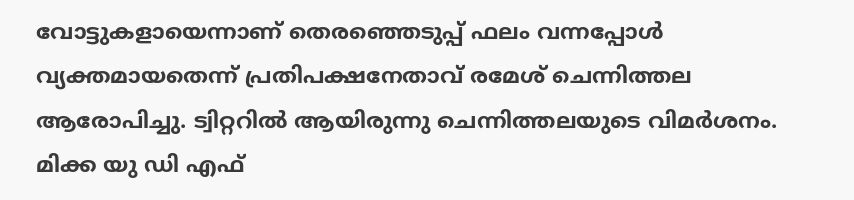വോട്ടുകളായെന്നാണ് തെരഞ്ഞെടുപ്പ് ഫലം വന്നപ്പോള്‍ വ്യക്തമായതെന്ന് പ്രതിപക്ഷനേതാവ് രമേശ് ചെന്നിത്തല ആരോപിച്ചു. ട്വിറ്ററില്‍ ആയിരുന്നു ചെന്നിത്തലയുടെ വിമര്‍ശനം. മിക്ക യു ഡി എഫ്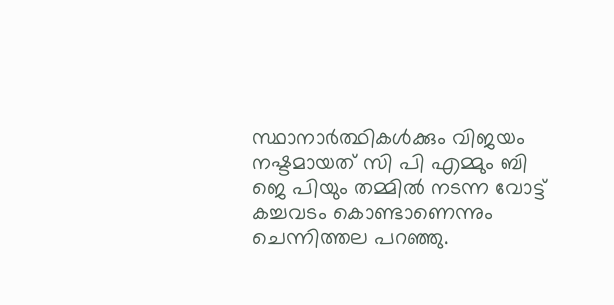സ്ഥാനാര്‍ത്ഥികള്‍ക്കും വിജയം നഷ്ടമായത് സി പി എമ്മും ബി ജെ പിയും തമ്മില്‍ നടന്ന വോട്ട് കച്ചവടം കൊണ്ടാണെന്നും ചെന്നിത്തല പറഞ്ഞു.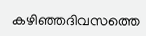കഴിഞ്ഞദിവസത്തെ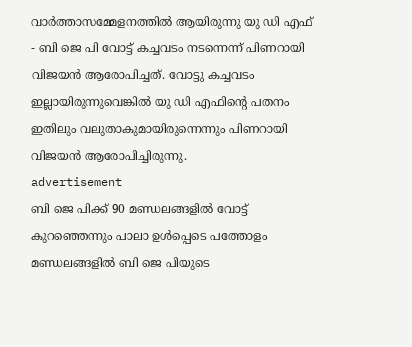വാര്‍ത്താസമ്മേളനത്തില്‍ ആയിരുന്നു യു ഡി എഫ് - ബി ജെ പി വോട്ട് കച്ചവടം നടന്നെന്ന് പിണറായി വിജയന്‍ ആരോപിച്ചത്. വോട്ടു കച്ചവടം ഇല്ലായിരുന്നുവെങ്കില്‍ യു ഡി എഫിന്റെ പതനം ഇതിലും വലുതാകുമായിരുന്നെന്നും പിണറായി വിജയന്‍ ആരോപിച്ചിരുന്നു.
advertisement
ബി ജെ പിക്ക് 90 മണ്ഡലങ്ങളില്‍ വോട്ട് കുറഞ്ഞെന്നും പാലാ ഉള്‍പ്പെടെ പത്തോളം മണ്ഡലങ്ങളില്‍ ബി ജെ പിയുടെ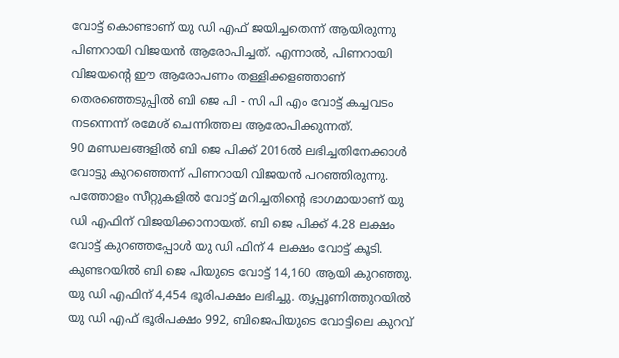വോട്ട് കൊണ്ടാണ് യു ഡി എഫ് ജയിച്ചതെന്ന് ആയിരുന്നു പിണറായി വിജയന്‍ ആരോപിച്ചത്. എന്നാല്‍, പിണറായി വിജയന്റെ ഈ ആരോപണം തള്ളിക്കളഞ്ഞാണ് തെരഞ്ഞെടുപ്പില്‍ ബി ജെ പി - സി പി എം വോട്ട് കച്ചവടം നടന്നെന്ന് രമേശ് ചെന്നിത്തല ആരോപിക്കുന്നത്.
90 മണ്ഡലങ്ങളില്‍ ബി ജെ പിക്ക് 2016ല്‍ ലഭിച്ചതിനേക്കാള്‍ വോട്ടു കുറഞ്ഞെന്ന് പിണറായി വിജയന്‍ പറഞ്ഞിരുന്നു. പത്തോളം സീറ്റുകളില്‍ വോട്ട് മറിച്ചതിന്റെ ഭാഗമായാണ് യു ഡി എഫിന് വിജയിക്കാനായത്. ബി ജെ പിക്ക് 4.28 ലക്ഷം വോട്ട് കുറഞ്ഞപ്പോള്‍ യു ഡി ഫിന് 4 ലക്ഷം വോട്ട് കൂടി. കുണ്ടറയില്‍ ബി ജെ പിയുടെ വോട്ട് 14,160 ആയി കുറഞ്ഞു. യു ഡി എഫിന് 4,454 ഭൂരിപക്ഷം ലഭിച്ചു. തൃപ്പൂണിത്തുറയില്‍ യു ഡി എഫ് ഭൂരിപക്ഷം 992, ബിജെപിയുടെ വോട്ടിലെ കുറവ്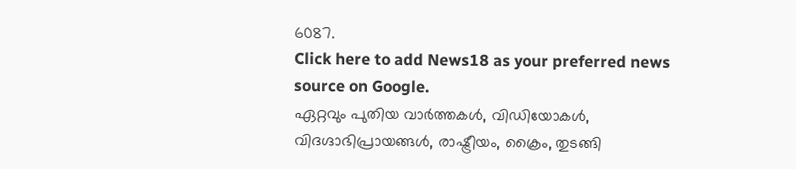6087.
Click here to add News18 as your preferred news source on Google.
ഏറ്റവും പുതിയ വാർത്തകൾ, വിഡിയോകൾ, വിദഗ്ദാഭിപ്രായങ്ങൾ, രാഷ്ട്രീയം, ക്രൈം, തുടങ്ങി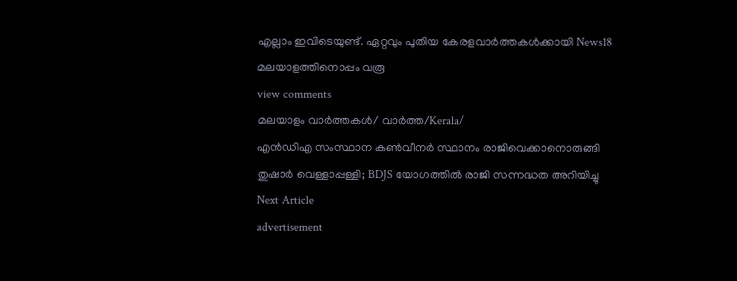എല്ലാം ഇവിടെയുണ്ട്. ഏറ്റവും പുതിയ കേരളവാർത്തകൾക്കായി News18 മലയാളത്തിനൊപ്പം വരൂ
view comments
മലയാളം വാർത്തകൾ/ വാർത്ത/Kerala/
എന്‍ഡിഎ സംസ്ഥാന കണ്‍വീനര്‍ സ്ഥാനം രാജിവെക്കാനൊരുങ്ങി തുഷാര്‍ വെള്ളാപ്പള്ളി; BDJS യോഗത്തില്‍ രാജി സന്നദ്ധത അറിയിച്ചു
Next Article
advertisement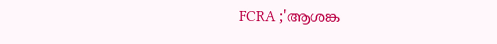FCRA ;'ആശങ്ക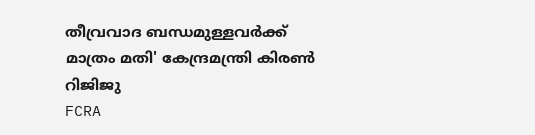തീവ്രവാദ ബന്ധമുള്ളവർക്ക് മാത്രം മതി' കേന്ദ്രമന്ത്രി കിരണ്‍ റിജിജു
FCRA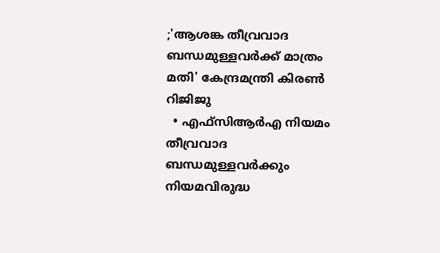;'ആശങ്ക തീവ്രവാദ ബന്ധമുള്ളവർക്ക് മാത്രം മതി' കേന്ദ്രമന്ത്രി കിരണ്‍ റിജിജു
  • എഫ്‌സിആർഎ നിയമം തീവ്രവാദ ബന്ധമുള്ളവർക്കും നിയമവിരുദ്ധ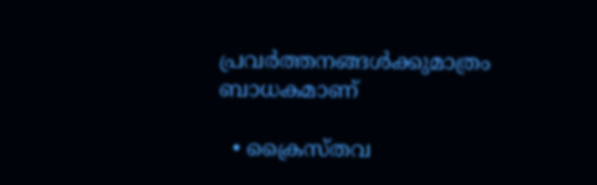പ്രവർത്തനങ്ങൾക്കുമാത്രം ബാധകമാണ്

  • ക്രൈസ്തവ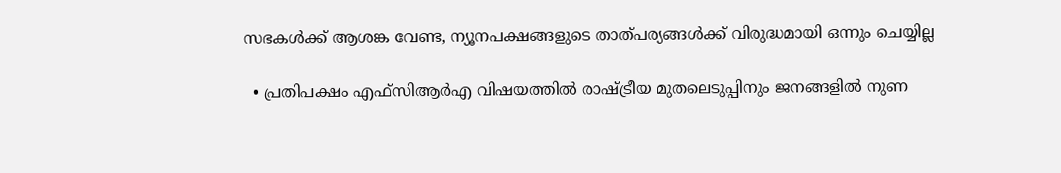സഭകൾക്ക് ആശങ്ക വേണ്ട, ന്യൂനപക്ഷങ്ങളുടെ താത്പര്യങ്ങൾക്ക് വിരുദ്ധമായി ഒന്നും ചെയ്യില്ല

  • പ്രതിപക്ഷം എഫ്‌സിആർഎ വിഷയത്തിൽ രാഷ്ട്രീയ മുതലെടുപ്പിനും ജനങ്ങളിൽ നുണ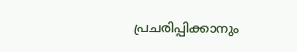പ്രചരിപ്പിക്കാനും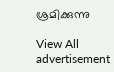ശ്രമിക്കുന്നു

View All
advertisement